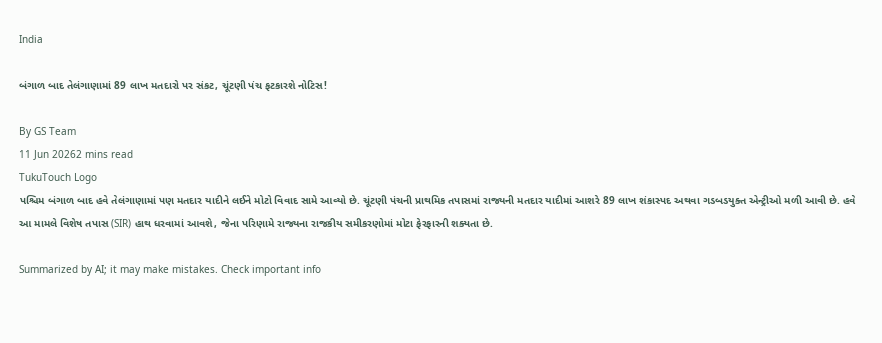India

બંગાળ બાદ તેલંગાણામાં 89 લાખ મતદારો પર સંકટ, ચૂંટણી પંચ ફટકારશે નોટિસ!

By GS Team
11 Jun 20262 mins read
TukuTouch Logo
પશ્ચિમ બંગાળ બાદ હવે તેલંગાણામાં પણ મતદાર યાદીને લઈને મોટો વિવાદ સામે આવ્યો છે. ચૂંટણી પંચની પ્રાથમિક તપાસમાં રાજ્યની મતદાર યાદીમાં આશરે 89 લાખ શંકાસ્પદ અથવા ગડબડયુક્ત એન્ટ્રીઓ મળી આવી છે. હવે આ મામલે વિશેષ તપાસ (SIR) હાથ ધરવામાં આવશે, જેના પરિણામે રાજ્યના રાજકીય સમીકરણોમાં મોટા ફેરફારની શક્યતા છે.

Summarized by AI; it may make mistakes. Check important info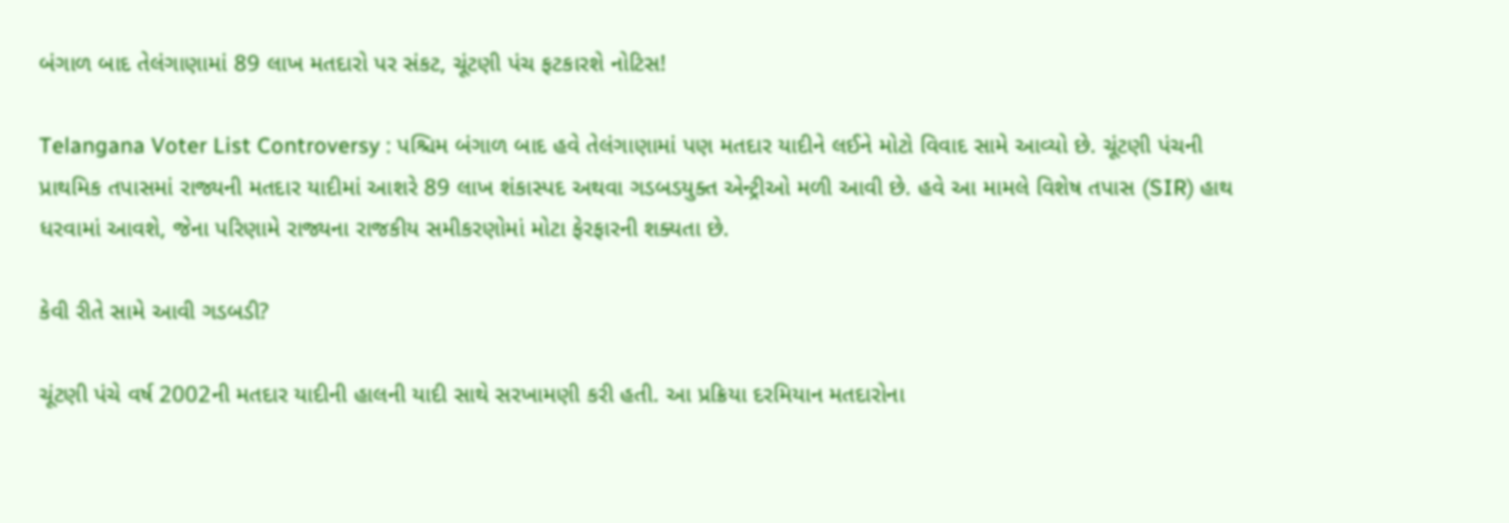બંગાળ બાદ તેલંગાણામાં 89 લાખ મતદારો પર સંકટ, ચૂંટણી પંચ ફટકારશે નોટિસ!

Telangana Voter List Controversy : પશ્ચિમ બંગાળ બાદ હવે તેલંગાણામાં પણ મતદાર યાદીને લઈને મોટો વિવાદ સામે આવ્યો છે. ચૂંટણી પંચની પ્રાથમિક તપાસમાં રાજ્યની મતદાર યાદીમાં આશરે 89 લાખ શંકાસ્પદ અથવા ગડબડયુક્ત એન્ટ્રીઓ મળી આવી છે. હવે આ મામલે વિશેષ તપાસ (SIR) હાથ ધરવામાં આવશે, જેના પરિણામે રાજ્યના રાજકીય સમીકરણોમાં મોટા ફેરફારની શક્યતા છે.

કેવી રીતે સામે આવી ગડબડી?

ચૂંટણી પંચે વર્ષ 2002ની મતદાર યાદીની હાલની યાદી સાથે સરખામણી કરી હતી. આ પ્રક્રિયા દરમિયાન મતદારોના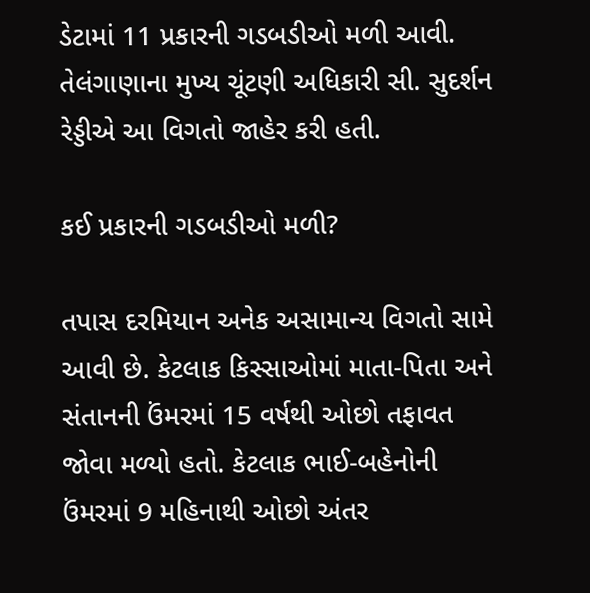ડેટામાં 11 પ્રકારની ગડબડીઓ મળી આવી. તેલંગાણાના મુખ્ય ચૂંટણી અધિકારી સી. સુદર્શન રેડ્ડીએ આ વિગતો જાહેર કરી હતી.

કઈ પ્રકારની ગડબડીઓ મળી?

તપાસ દરમિયાન અનેક અસામાન્ય વિગતો સામે આવી છે. કેટલાક કિસ્સાઓમાં માતા-પિતા અને સંતાનની ઉંમરમાં 15 વર્ષથી ઓછો તફાવત જોવા મળ્યો હતો. કેટલાક ભાઈ-બહેનોની ઉંમરમાં 9 મહિનાથી ઓછો અંતર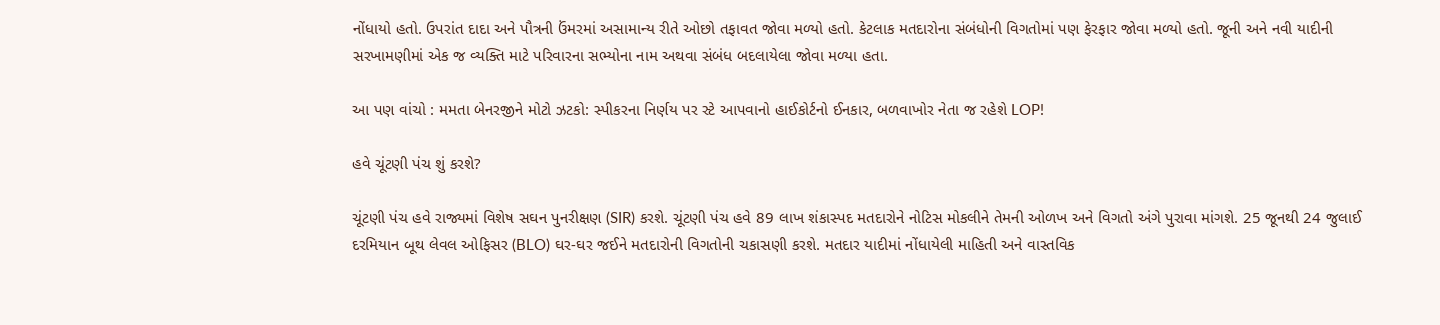નોંધાયો હતો. ઉપરાંત દાદા અને પૌત્રની ઉંમરમાં અસામાન્ય રીતે ઓછો તફાવત જોવા મળ્યો હતો. કેટલાક મતદારોના સંબંધોની વિગતોમાં પણ ફેરફાર જોવા મળ્યો હતો. જૂની અને નવી યાદીની સરખામણીમાં એક જ વ્યક્તિ માટે પરિવારના સભ્યોના નામ અથવા સંબંધ બદલાયેલા જોવા મળ્યા હતા.

આ પણ વાંચો : મમતા બેનરજીને મોટો ઝટકો: સ્પીકરના નિર્ણય પર સ્ટે આપવાનો હાઈકોર્ટનો ઈનકાર, બળવાખોર નેતા જ રહેશે LOP!

હવે ચૂંટણી પંચ શું કરશે?

ચૂંટણી પંચ હવે રાજ્યમાં વિશેષ સઘન પુનરીક્ષણ (SIR) કરશે. ચૂંટણી પંચ હવે 89 લાખ શંકાસ્પદ મતદારોને નોટિસ મોકલીને તેમની ઓળખ અને વિગતો અંગે પુરાવા માંગશે. 25 જૂનથી 24 જુલાઈ દરમિયાન બૂથ લેવલ ઓફિસર (BLO) ઘર-ઘર જઈને મતદારોની વિગતોની ચકાસણી કરશે. મતદાર યાદીમાં નોંધાયેલી માહિતી અને વાસ્તવિક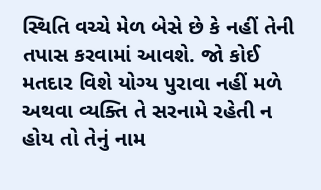સ્થિતિ વચ્ચે મેળ બેસે છે કે નહીં તેની તપાસ કરવામાં આવશે. જો કોઈ મતદાર વિશે યોગ્ય પુરાવા નહીં મળે અથવા વ્યક્તિ તે સરનામે રહેતી ન હોય તો તેનું નામ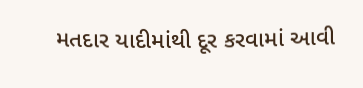મતદાર યાદીમાંથી દૂર કરવામાં આવી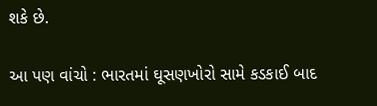શકે છે.

આ પણ વાંચો : ભારતમાં ઘૂસણખોરો સામે કડકાઈ બાદ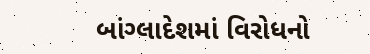બાંગ્લાદેશમાં વિરોધનો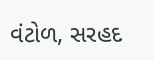વંટોળ, સરહદ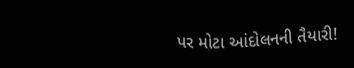પર મોટા આંદોલનની તૈયારી!